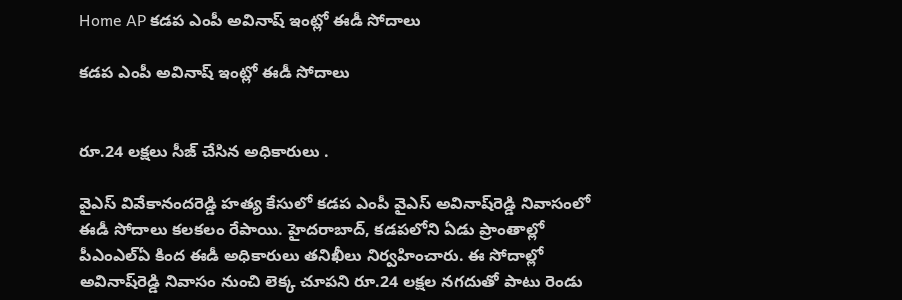Home AP కడప ఎంపీ అవినాష్ ఇంట్లో ఈడీ సోదాలు

కడప ఎంపీ అవినాష్ ఇంట్లో ఈడీ సోదాలు


రూ.24 లక్షలు సీజ్ చేసిన అధికారులు .

వైఎస్‌ వివేకానందరెడ్డి హత్య కేసులో కడప ఎంపీ వైఎస్‌ అవినాష్‌రెడ్డి నివాసంలో ఈడీ సోదాలు కలకలం రేపాయి. హైదరాబాద్‌, కడపలోని ఏడు ప్రాంతాల్లో పీఎంఎల్‌ఏ కింద ఈడీ అధికారులు తనిఖీలు నిర్వహించారు. ఈ సోదాల్లో అవినాష్‌రెడ్డి నివాసం నుంచి లెక్క చూపని రూ.24 లక్షల నగదుతో పాటు రెండు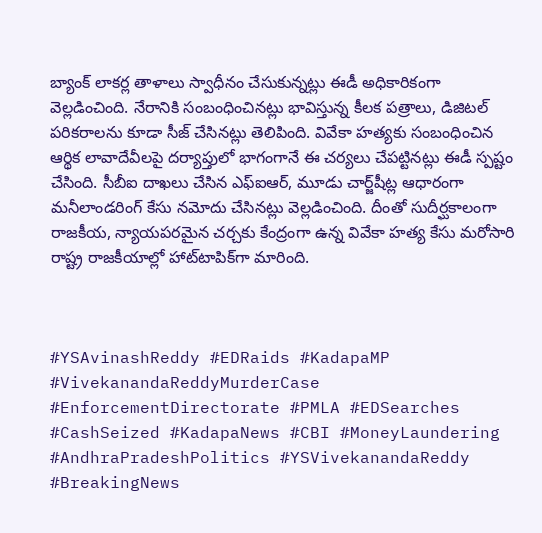బ్యాంక్‌ లాకర్ల తాళాలు స్వాధీనం చేసుకున్నట్లు ఈడీ అధికారికంగా వెల్లడించింది. నేరానికి సంబంధించినట్లు భావిస్తున్న కీలక పత్రాలు, డిజిటల్‌ పరికరాలను కూడా సీజ్‌ చేసినట్లు తెలిపింది. వివేకా హత్యకు సంబంధించిన ఆర్థిక లావాదేవీలపై దర్యాప్తులో భాగంగానే ఈ చర్యలు చేపట్టినట్లు ఈడీ స్పష్టం చేసింది. సీబీఐ దాఖలు చేసిన ఎఫ్‌ఐఆర్‌, మూడు చార్జ్‌షీట్ల ఆధారంగా మనీలాండరింగ్‌ కేసు నమోదు చేసినట్లు వెల్లడించింది. దీంతో సుదీర్ఘకాలంగా రాజకీయ, న్యాయపరమైన చర్చకు కేంద్రంగా ఉన్న వివేకా హత్య కేసు మరోసారి రాష్ట్ర రాజకీయాల్లో హాట్‌టాపిక్‌గా మారింది.



#YSAvinashReddy #EDRaids #KadapaMP #VivekanandaReddyMurderCase #EnforcementDirectorate #PMLA #EDSearches #CashSeized #KadapaNews #CBI #MoneyLaundering #AndhraPradeshPolitics #YSVivekanandaReddy #BreakingNews